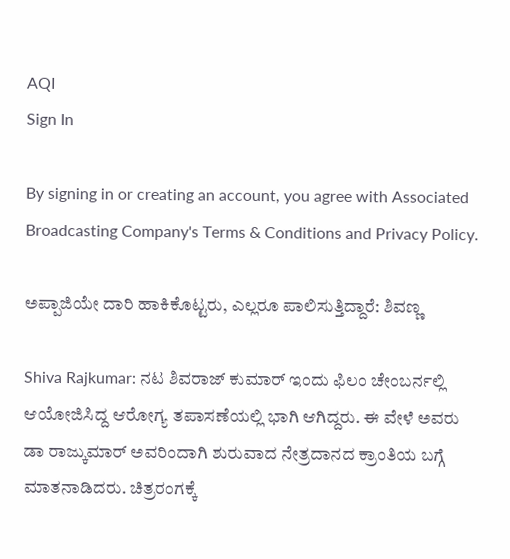AQI
Sign In

By signing in or creating an account, you agree with Associated Broadcasting Company's Terms & Conditions and Privacy Policy.

ಅಪ್ಪಾಜಿಯೇ ದಾರಿ ಹಾಕಿಕೊಟ್ಟರು, ಎಲ್ಲರೂ ಪಾಲಿಸುತ್ತಿದ್ದಾರೆ: ಶಿವಣ್ಣ

Shiva Rajkumar: ನಟ ಶಿವರಾಜ್ ಕುಮಾರ್ ಇಂದು ಫಿಲಂ ಚೇಂಬರ್ನಲ್ಲಿ ಆಯೋಜಿಸಿದ್ದ ಆರೋಗ್ಯ ತಪಾಸಣೆಯಲ್ಲಿ ಭಾಗಿ ಆಗಿದ್ದರು. ಈ ವೇಳೆ ಅವರು ಡಾ ರಾಜ್ಕುಮಾರ್ ಅವರಿಂದಾಗಿ ಶುರುವಾದ ನೇತ್ರದಾನದ ಕ್ರಾಂತಿಯ ಬಗ್ಗೆ ಮಾತನಾಡಿದರು. ಚಿತ್ರರಂಗಕ್ಕೆ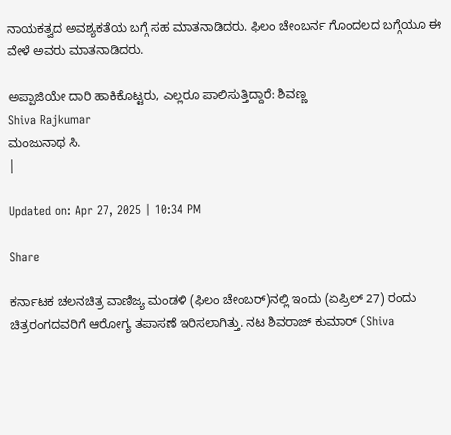ನಾಯಕತ್ವದ ಅವಶ್ಯಕತೆಯ ಬಗ್ಗೆ ಸಹ ಮಾತನಾಡಿದರು. ಫಿಲಂ ಚೇಂಬರ್ನ ಗೊಂದಲದ ಬಗ್ಗೆಯೂ ಈ ವೇಳೆ ಅವರು ಮಾತನಾಡಿದರು.

ಅಪ್ಪಾಜಿಯೇ ದಾರಿ ಹಾಕಿಕೊಟ್ಟರು, ಎಲ್ಲರೂ ಪಾಲಿಸುತ್ತಿದ್ದಾರೆ: ಶಿವಣ್ಣ
Shiva Rajkumar
ಮಂಜುನಾಥ ಸಿ.
|

Updated on: Apr 27, 2025 | 10:34 PM

Share

ಕರ್ನಾಟಕ ಚಲನಚಿತ್ರ ವಾಣಿಜ್ಯ ಮಂಡಳಿ (ಫಿಲಂ ಚೇಂಬರ್)ನಲ್ಲಿ ಇಂದು (ಏಪ್ರಿಲ್ 27) ರಂದು ಚಿತ್ರರಂಗದವರಿಗೆ ಆರೋಗ್ಯ ತಪಾಸಣೆ ಇರಿಸಲಾಗಿತ್ತು. ನಟ ಶಿವರಾಜ್ ಕುಮಾರ್ (Shiva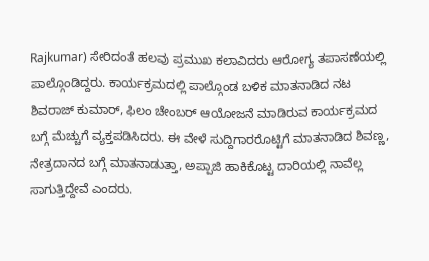Rajkumar) ಸೇರಿದಂತೆ ಹಲವು ಪ್ರಮುಖ ಕಲಾವಿದರು ಆರೋಗ್ಯ ತಪಾಸಣೆಯಲ್ಲಿ ಪಾಲ್ಗೊಂಡಿದ್ದರು. ಕಾರ್ಯಕ್ರಮದಲ್ಲಿ ಪಾಲ್ಗೊಂಡ ಬಳಿಕ ಮಾತನಾಡಿದ ನಟ ಶಿವರಾಜ್ ಕುಮಾರ್, ಫಿಲಂ ಚೇಂಬರ್ ಆಯೋಜನೆ ಮಾಡಿರುವ ಕಾರ್ಯಕ್ರಮದ ಬಗ್ಗೆ ಮೆಚ್ಚುಗೆ ವ್ಯಕ್ತಪಡಿಸಿದರು. ಈ ವೇಳೆ ಸುದ್ದಿಗಾರರೊಟ್ಟಿಗೆ ಮಾತನಾಡಿದ ಶಿವಣ್ಣ, ನೇತ್ರದಾನದ ಬಗ್ಗೆ ಮಾತನಾಡುತ್ತಾ, ಅಪ್ಪಾಜಿ ಹಾಕಿಕೊಟ್ಟ ದಾರಿಯಲ್ಲಿ ನಾವೆಲ್ಲ ಸಾಗುತ್ತಿದ್ದೇವೆ ಎಂದರು.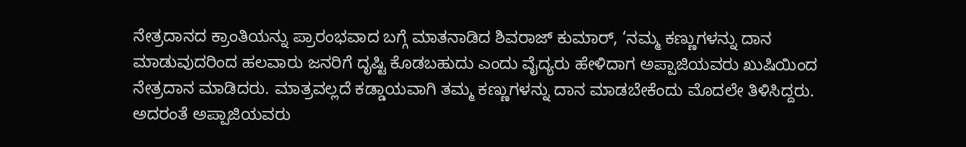ನೇತ್ರದಾನದ ಕ್ರಾಂತಿಯನ್ನು ಪ್ರಾರಂಭವಾದ ಬಗ್ಗೆ ಮಾತನಾಡಿದ ಶಿವರಾಜ್ ಕುಮಾರ್, ‘ನಮ್ಮ ಕಣ್ಣುಗಳನ್ನು ದಾನ ಮಾಡುವುದರಿಂದ ಹಲವಾರು ಜನರಿಗೆ ದೃಷ್ಟಿ ಕೊಡಬಹುದು ಎಂದು ವೈದ್ಯರು ಹೇಳಿದಾಗ ಅಪ್ಪಾಜಿಯವರು ಖುಷಿಯಿಂದ ನೇತ್ರದಾನ ಮಾಡಿದರು. ಮಾತ್ರವಲ್ಲದೆ ಕಡ್ಡಾಯವಾಗಿ ತಮ್ಮ ಕಣ್ಣುಗಳನ್ನು ದಾನ ಮಾಡಬೇಕೆಂದು ಮೊದಲೇ ತಿಳಿಸಿದ್ದರು. ಅದರಂತೆ ಅಪ್ಪಾಜಿಯವರು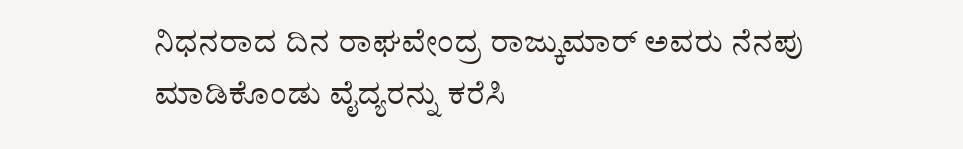ನಿಧನರಾದ ದಿನ ರಾಘವೇಂದ್ರ ರಾಜ್ಕುಮಾರ್ ಅವರು ನೆನಪು ಮಾಡಿಕೊಂಡು ವೈದ್ಯರನ್ನು ಕರೆಸಿ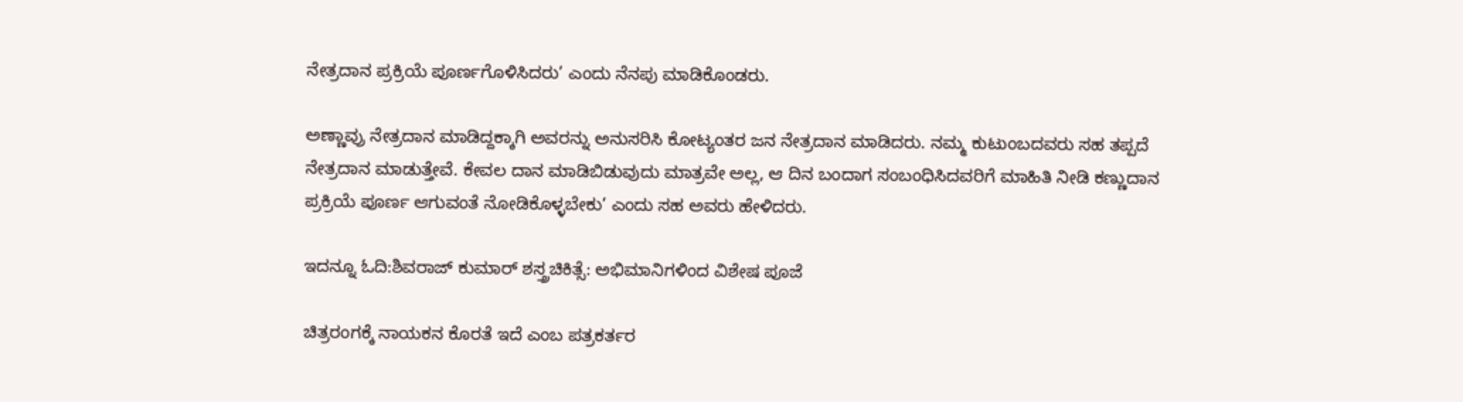ನೇತ್ರದಾನ ಪ್ರಕ್ರಿಯೆ ಪೂರ್ಣಗೊಳಿಸಿದರು’ ಎಂದು ನೆನಪು ಮಾಡಿಕೊಂಡರು.

ಅಣ್ಣಾವ್ರು ನೇತ್ರದಾನ ಮಾಡಿದ್ದಕ್ಕಾಗಿ ಅವರನ್ನು ಅನುಸರಿಸಿ ಕೋಟ್ಯಂತರ ಜನ ನೇತ್ರದಾನ ಮಾಡಿದರು. ನಮ್ಮ ಕುಟುಂಬದವರು ಸಹ ತಪ್ಪದೆ ನೇತ್ರದಾನ ಮಾಡುತ್ತೇವೆ. ಕೇವಲ ದಾನ ಮಾಡಿಬಿಡುವುದು ಮಾತ್ರವೇ ಅಲ್ಲ, ಆ ದಿನ ಬಂದಾಗ ಸಂಬಂಧಿಸಿದವರಿಗೆ ಮಾಹಿತಿ ನೀಡಿ ಕಣ್ಣುದಾನ ಪ್ರಕ್ರಿಯೆ ಪೂರ್ಣ ಆಗುವಂತೆ ನೋಡಿಕೊಳ್ಳಬೇಕು’ ಎಂದು ಸಹ ಅವರು ಹೇಳಿದರು.

ಇದನ್ನೂ ಓದಿ:ಶಿವರಾಜ್ ಕುಮಾರ್ ಶಸ್ತ್ರಚಿಕಿತ್ಸೆ: ಅಭಿಮಾನಿಗಳಿಂದ ವಿಶೇಷ ಪೂಜೆ

ಚಿತ್ರರಂಗಕ್ಕೆ ನಾಯಕನ ಕೊರತೆ ಇದೆ ಎಂಬ ಪತ್ರಕರ್ತರ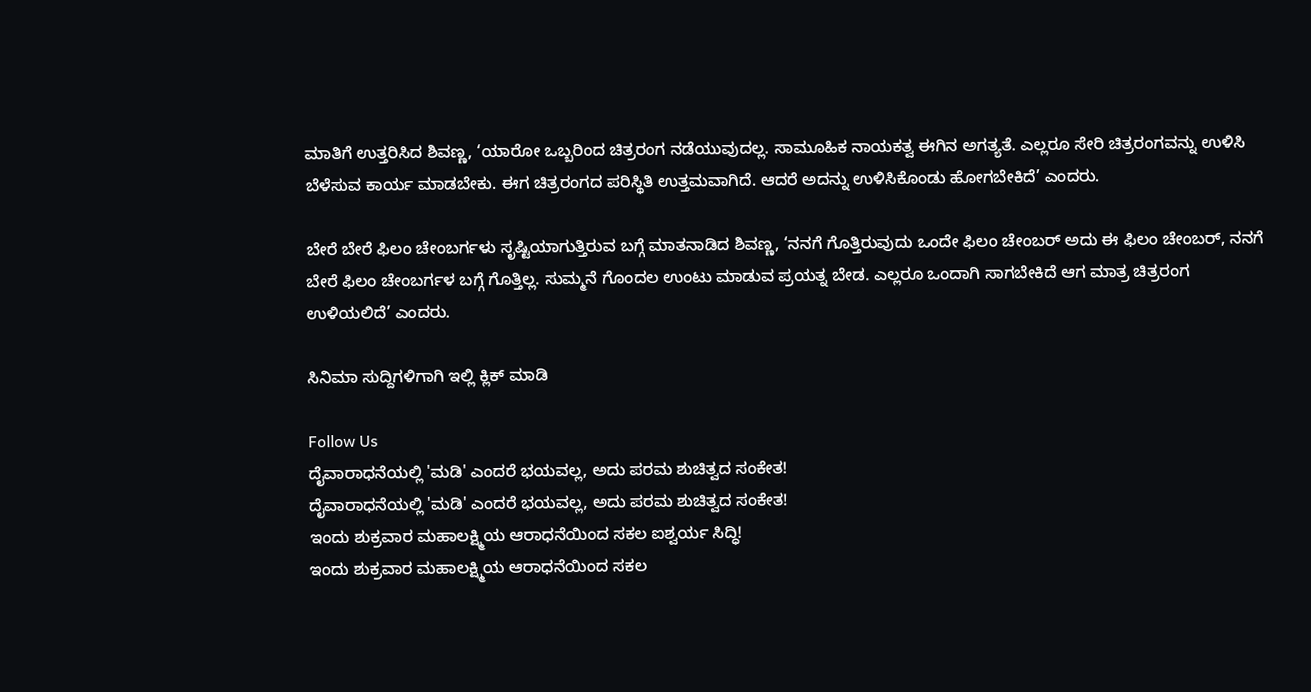ಮಾತಿಗೆ ಉತ್ತರಿಸಿದ ಶಿವಣ್ಣ, ‘ಯಾರೋ ಒಬ್ಬರಿಂದ ಚಿತ್ರರಂಗ ನಡೆಯುವುದಲ್ಲ. ಸಾಮೂಹಿಕ ನಾಯಕತ್ವ ಈಗಿನ ಅಗತ್ಯತೆ. ಎಲ್ಲರೂ ಸೇರಿ ಚಿತ್ರರಂಗವನ್ನು ಉಳಿಸಿ ಬೆಳೆಸುವ ಕಾರ್ಯ ಮಾಡಬೇಕು. ಈಗ ಚಿತ್ರರಂಗದ ಪರಿಸ್ಥಿತಿ ಉತ್ತಮವಾಗಿದೆ. ಆದರೆ ಅದನ್ನು ಉಳಿಸಿಕೊಂಡು ಹೋಗಬೇಕಿದೆ’ ಎಂದರು.

ಬೇರೆ ಬೇರೆ ಫಿಲಂ ಚೇಂಬರ್ಗಳು ಸೃಷ್ಟಿಯಾಗುತ್ತಿರುವ ಬಗ್ಗೆ ಮಾತನಾಡಿದ ಶಿವಣ್ಣ, ‘ನನಗೆ ಗೊತ್ತಿರುವುದು ಒಂದೇ ಫಿಲಂ ಚೇಂಬರ್ ಅದು ಈ ಫಿಲಂ ಚೇಂಬರ್, ನನಗೆ ಬೇರೆ ಫಿಲಂ ಚೇಂಬರ್ಗಳ ಬಗ್ಗೆ ಗೊತ್ತಿಲ್ಲ. ಸುಮ್ಮನೆ ಗೊಂದಲ ಉಂಟು ಮಾಡುವ ಪ್ರಯತ್ನ ಬೇಡ. ಎಲ್ಲರೂ ಒಂದಾಗಿ ಸಾಗಬೇಕಿದೆ ಆಗ ಮಾತ್ರ ಚಿತ್ರರಂಗ ಉಳಿಯಲಿದೆ’ ಎಂದರು.

ಸಿನಿಮಾ ಸುದ್ದಿಗಳಿಗಾಗಿ ಇಲ್ಲಿ ಕ್ಲಿಕ್ ಮಾಡಿ

Follow Us
ದೈವಾರಾಧನೆಯಲ್ಲಿ 'ಮಡಿ' ಎಂದರೆ ಭಯವಲ್ಲ, ಅದು ಪರಮ ಶುಚಿತ್ವದ ಸಂಕೇತ!
ದೈವಾರಾಧನೆಯಲ್ಲಿ 'ಮಡಿ' ಎಂದರೆ ಭಯವಲ್ಲ, ಅದು ಪರಮ ಶುಚಿತ್ವದ ಸಂಕೇತ!
ಇಂದು ಶುಕ್ರವಾರ ಮಹಾಲಕ್ಷ್ಮಿಯ ಆರಾಧನೆಯಿಂದ ಸಕಲ ಐಶ್ವರ್ಯ ಸಿದ್ಧಿ!
ಇಂದು ಶುಕ್ರವಾರ ಮಹಾಲಕ್ಷ್ಮಿಯ ಆರಾಧನೆಯಿಂದ ಸಕಲ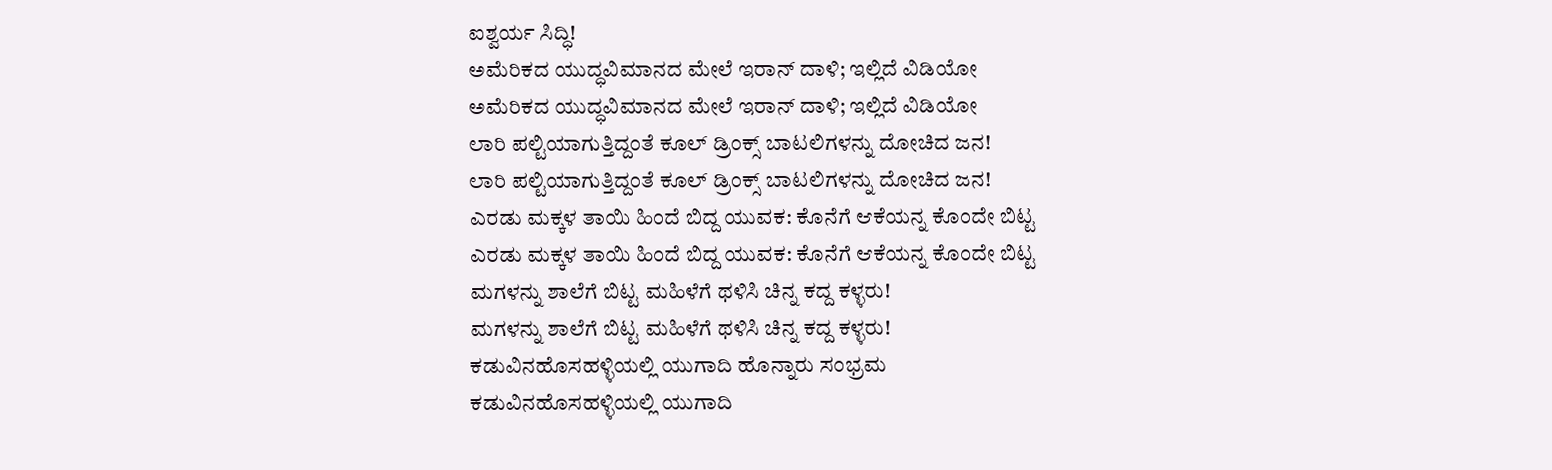ಐಶ್ವರ್ಯ ಸಿದ್ಧಿ!
ಅಮೆರಿಕದ ಯುದ್ಧವಿಮಾನದ ಮೇಲೆ ಇರಾನ್ ದಾಳಿ; ಇಲ್ಲಿದೆ ವಿಡಿಯೋ
ಅಮೆರಿಕದ ಯುದ್ಧವಿಮಾನದ ಮೇಲೆ ಇರಾನ್ ದಾಳಿ; ಇಲ್ಲಿದೆ ವಿಡಿಯೋ
ಲಾರಿ ಪಲ್ಟಿಯಾಗುತ್ತಿದ್ದಂತೆ ಕೂಲ್ ಡ್ರಿಂಕ್ಸ್ ಬಾಟಲಿಗಳನ್ನು ದೋಚಿದ ಜನ!
ಲಾರಿ ಪಲ್ಟಿಯಾಗುತ್ತಿದ್ದಂತೆ ಕೂಲ್ ಡ್ರಿಂಕ್ಸ್ ಬಾಟಲಿಗಳನ್ನು ದೋಚಿದ ಜನ!
ಎರಡು ಮಕ್ಕಳ ತಾಯಿ ಹಿಂದೆ ಬಿದ್ದ ಯುವಕ: ಕೊನೆಗೆ ಆಕೆಯನ್ನ ಕೊಂದೇ ಬಿಟ್ಟ
ಎರಡು ಮಕ್ಕಳ ತಾಯಿ ಹಿಂದೆ ಬಿದ್ದ ಯುವಕ: ಕೊನೆಗೆ ಆಕೆಯನ್ನ ಕೊಂದೇ ಬಿಟ್ಟ
ಮಗಳನ್ನು ಶಾಲೆಗೆ ಬಿಟ್ಟ ಮಹಿಳೆಗೆ ಥಳಿಸಿ ಚಿನ್ನ ಕದ್ದ ಕಳ್ಳರು!
ಮಗಳನ್ನು ಶಾಲೆಗೆ ಬಿಟ್ಟ ಮಹಿಳೆಗೆ ಥಳಿಸಿ ಚಿನ್ನ ಕದ್ದ ಕಳ್ಳರು!
ಕಡುವಿನಹೊಸಹಳ್ಳಿಯಲ್ಲಿ ಯುಗಾದಿ ಹೊನ್ನಾರು ಸಂಭ್ರಮ
ಕಡುವಿನಹೊಸಹಳ್ಳಿಯಲ್ಲಿ ಯುಗಾದಿ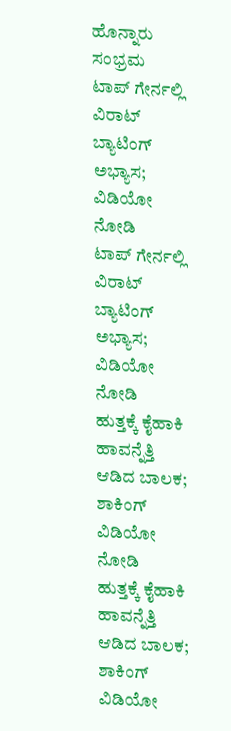ಹೊನ್ನಾರು ಸಂಭ್ರಮ
ಟಾಪ್ ಗೇರ್ನಲ್ಲಿ ವಿರಾಟ್ ಬ್ಯಾಟಿಂಗ್‌ ಅಭ್ಯಾಸ; ವಿಡಿಯೋ ನೋಡಿ
ಟಾಪ್ ಗೇರ್ನಲ್ಲಿ ವಿರಾಟ್ ಬ್ಯಾಟಿಂಗ್‌ ಅಭ್ಯಾಸ; ವಿಡಿಯೋ ನೋಡಿ
ಹುತ್ತಕ್ಕೆ ಕೈಹಾಕಿ ಹಾವನ್ನೆತ್ತಿ ಆಡಿದ ಬಾಲಕ; ಶಾಕಿಂಗ್ ವಿಡಿಯೋ ನೋಡಿ
ಹುತ್ತಕ್ಕೆ ಕೈಹಾಕಿ ಹಾವನ್ನೆತ್ತಿ ಆಡಿದ ಬಾಲಕ; ಶಾಕಿಂಗ್ ವಿಡಿಯೋ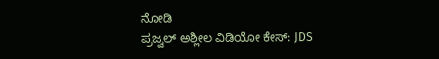ನೋಡಿ
ಪ್ರಜ್ವಲ್ ಅಶ್ಲೀಲ ವಿಡಿಯೋ ಕೇಸ್: JDS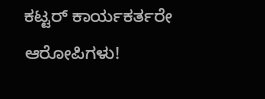ಕಟ್ಟರ್ ಕಾರ್ಯಕರ್ತರೇ ಆರೋಪಿಗಳು!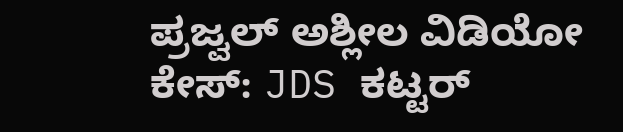ಪ್ರಜ್ವಲ್ ಅಶ್ಲೀಲ ವಿಡಿಯೋ ಕೇಸ್: JDS ಕಟ್ಟರ್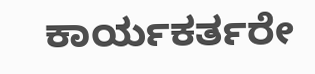ಕಾರ್ಯಕರ್ತರೇ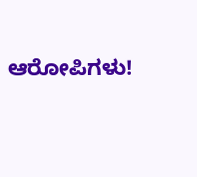ಆರೋಪಿಗಳು!